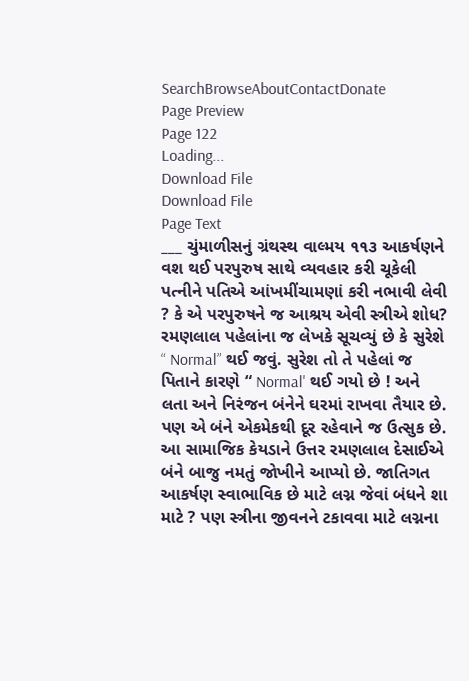SearchBrowseAboutContactDonate
Page Preview
Page 122
Loading...
Download File
Download File
Page Text
___ ચુંમાળીસનું ગ્રંથસ્થ વાલ્મય ૧૧૩ આકર્ષણને વશ થઈ પરપુરુષ સાથે વ્યવહાર કરી ચૂકેલી પત્નીને પતિએ આંખમીંચામણાં કરી નભાવી લેવી ? કે એ પરપુરુષને જ આશ્રય એવી સ્ત્રીએ શોધ? રમણલાલ પહેલાંના જ લેખકે સૂચવ્યું છે કે સુરેશે “ Normal” થઈ જવું. સુરેશ તો તે પહેલાં જ પિતાને કારણે “ Normal' થઈ ગયો છે ! અને લતા અને નિરંજન બંનેને ઘરમાં રાખવા તૈયાર છે. પણ એ બંને એકમેકથી દૂર રહેવાને જ ઉત્સુક છે. આ સામાજિક કેયડાને ઉત્તર રમણલાલ દેસાઈએ બંને બાજુ નમતું જોખીને આપ્યો છે. જાતિગત આકર્ષણ સ્વાભાવિક છે માટે લગ્ન જેવાં બંધને શા માટે ? પણ સ્ત્રીના જીવનને ટકાવવા માટે લગ્નના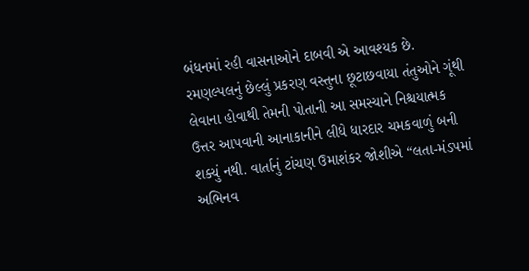બંધનમાં રહી વાસનાઓને દાબવી એ આવશ્યક છે. રમણલ્પલનું છેલ્લું પ્રકરણ વસ્તુના છૂટાછવાયા તંતુઓને ગૂંથી લેવાના હોવાથી તેમની પોતાની આ સમસ્યાને નિશ્ચયાત્મક ઉત્તર આપવાની આનાકાનીને લીધે ધારદાર ચમકવાળું બની શક્યું નથી. વાર્તાનું ટાંચણ ઉમાશંકર જોશીએ “લતા-મંડપમાં અભિનવ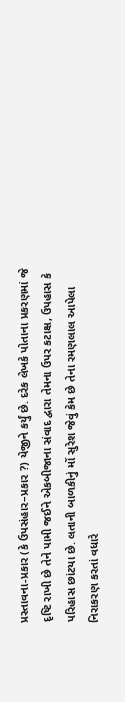પ્રસ્તાવના-પ્રકાર (કે ઉપસંહાર–પ્રકાર ?) યેજીને કર્યું છે. દરેક લેખકે પોતાના પ્રકરણમાં જે દૃષ્ટિ રાખી છે તેને પામી જઈને એકબીજાના સંવાદ દ્વારા તેમના ઉપર કટાક્ષ, ઉપહાસ કે પરિહાસ છાંટયા છે. લતાની બાળકીનું મોં સુરેશ જેવું કેમ છે તેના રમણલાલ આપેલા નિરાકરણ કરતાં વધારે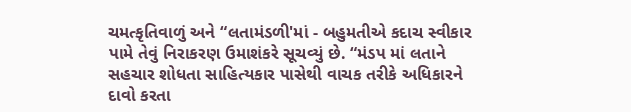ચમત્કૃતિવાળું અને “લતામંડળી'માં - બહુમતીએ કદાચ સ્વીકાર પામે તેવું નિરાકરણ ઉમાશંકરે સૂચવ્યું છે. “મંડપ માં લતાને સહચાર શોધતા સાહિત્યકાર પાસેથી વાચક તરીકે અધિકારને દાવો કરતા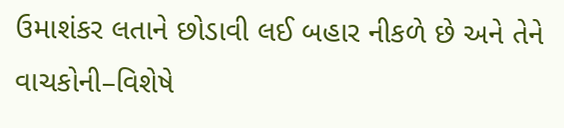ઉમાશંકર લતાને છોડાવી લઈ બહાર નીકળે છે અને તેને વાચકોની–વિશેષે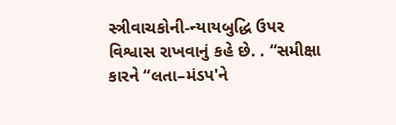સ્ત્રીવાચકોની-ન્યાયબુદ્ધિ ઉપર વિશ્વાસ રાખવાનું કહે છે. . “સમીક્ષા કારને “લતા–મંડપ'ને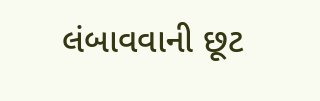લંબાવવાની છૂટ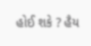હોઈ શકે ? હૈય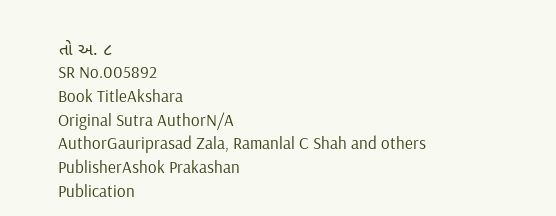તો અ. ૮
SR No.005892
Book TitleAkshara
Original Sutra AuthorN/A
AuthorGauriprasad Zala, Ramanlal C Shah and others
PublisherAshok Prakashan
Publication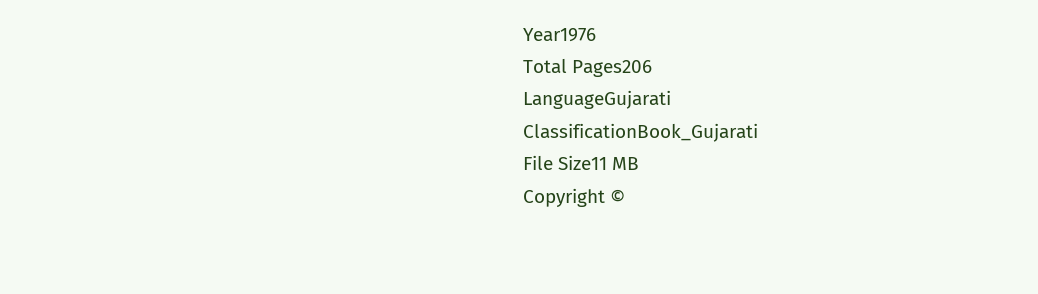Year1976
Total Pages206
LanguageGujarati
ClassificationBook_Gujarati
File Size11 MB
Copyright ©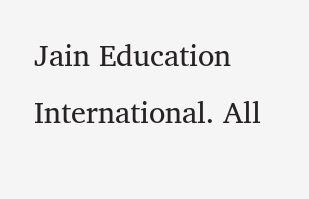Jain Education International. All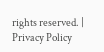rights reserved. | Privacy Policy